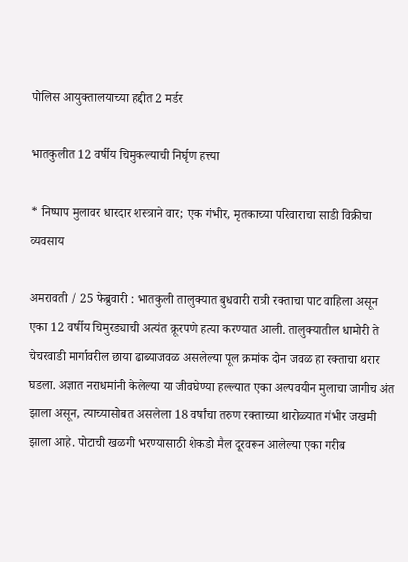पोलिस आयुक्तालयाच्या हद्दीत 2 मर्डर

भातकुलीत 12 वर्षीय चिमुकल्याची निर्घृण हत्त्या

* निष्पाप मुलावर धारदार शस्त्राने वार; एक गंभीर, मृतकाच्या परिवाराचा साडी विक्रीचा व्यवसाय

अमरावती / 25 फेब्रुवारी : भातकुली तालुक्यात बुधवारी रात्री रक्ताचा पाट वाहिला असून एका 12 वर्षीय चिमुरड्याची अत्यंत क्रूरपणे हत्या करण्यात आली. तालुक्यातील धामोरी ते चेचरवाडी मार्गावरील छाया ढाब्याजवळ असलेल्या पूल क्रमांक दोन जवळ हा रक्ताचा थरार घडला. अज्ञात नराधमांनी केलेल्या या जीवघेण्या हल्ल्यात एका अल्पवयीन मुलाचा जागीच अंत झाला असून, त्याच्यासोबत असलेला 18 वर्षांचा तरुण रक्ताच्या थारोळ्यात गंभीर जखमी झाला आहे. पोटाची खळगी भरण्यासाठी शेकडो मैल दूरवरून आलेल्या एका गरीब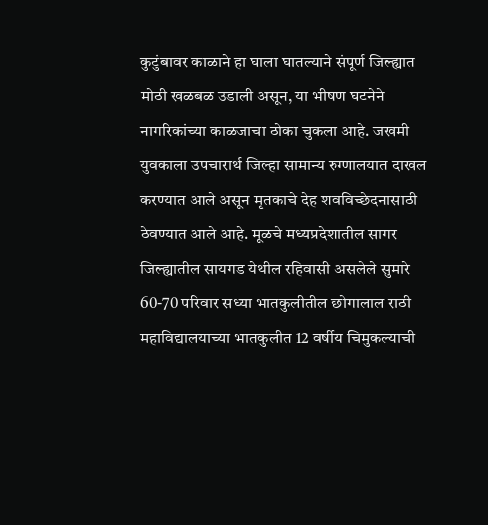कुटुंबावर काळाने हा घाला घातल्याने संपूर्ण जिल्ह्यात मोठी खळबळ उडाली असून, या भीषण घटनेने नागरिकांच्या काळजाचा ठोका चुकला आहे. जखमी युवकाला उपचारार्थ जिल्हा सामान्य रुग्णालयात दाखल करण्यात आले असून मृतकाचे देह शवविच्छेदनासाठी ठेवण्यात आले आहे. मूळचे मध्यप्रदेशातील सागर जिल्ह्यातील सायगड येथील रहिवासी असलेले सुमारे 60-70 परिवार सध्या भातकुलीतील छोगालाल राठी महाविद्यालयाच्या भातकुलीत 12 वर्षीय चिमुकल्याची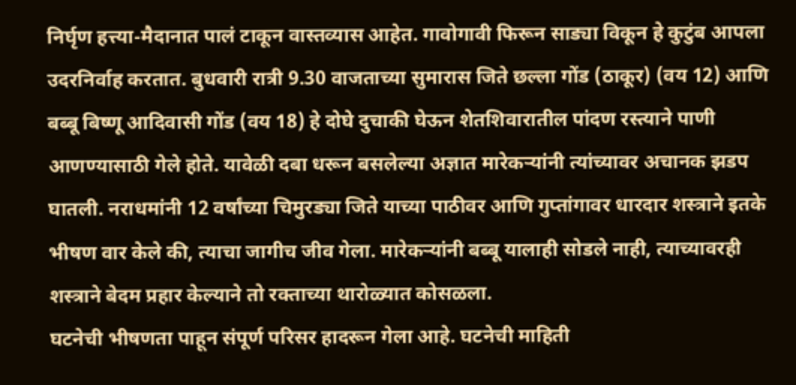निर्घृण हत्त्या-मैदानात पालं टाकून वास्तव्यास आहेत. गावोगावी फिरून साड्या विकून हे कुटुंब आपला उदरनिर्वाह करतात. बुधवारी रात्री 9.30 वाजताच्या सुमारास जिते छल्ला गोंड (ठाकूर) (वय 12) आणि बब्बू बिष्णू आदिवासी गोंड (वय 18) हे दोघे दुचाकी घेऊन शेतशिवारातील पांदण रस्त्याने पाणी आणण्यासाठी गेले होते. यावेळी दबा धरून बसलेल्या अज्ञात मारेकर्‍यांनी त्यांच्यावर अचानक झडप घातली. नराधमांनी 12 वर्षांच्या चिमुरड्या जिते याच्या पाठीवर आणि गुप्तांगावर धारदार शस्त्राने इतके भीषण वार केले की, त्याचा जागीच जीव गेला. मारेकर्‍यांनी बब्बू यालाही सोडले नाही, त्याच्यावरही शस्त्राने बेदम प्रहार केल्याने तो रक्ताच्या थारोळ्यात कोसळला.
घटनेची भीषणता पाहून संपूर्ण परिसर हादरून गेला आहे. घटनेची माहिती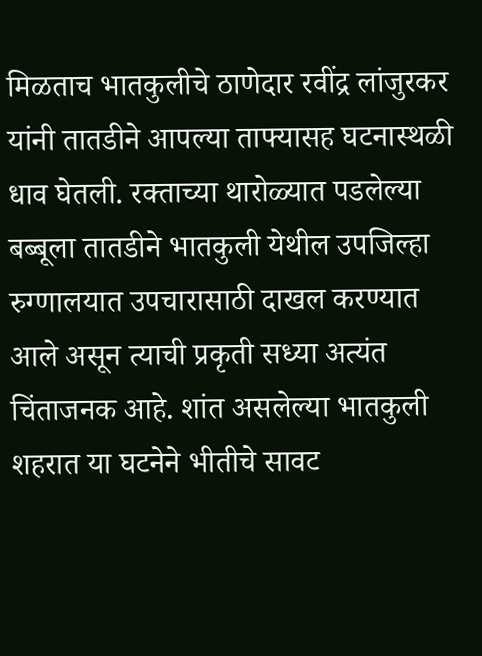मिळताच भातकुलीचे ठाणेदार रवींद्र लांजुरकर यांनी तातडीने आपल्या ताफ्यासह घटनास्थळी धाव घेतली. रक्ताच्या थारोळ्यात पडलेल्या बब्बूला तातडीने भातकुली येथील उपजिल्हा रुग्णालयात उपचारासाठी दाखल करण्यात आले असून त्याची प्रकृती सध्या अत्यंत चिंताजनक आहे. शांत असलेल्या भातकुली शहरात या घटनेने भीतीचे सावट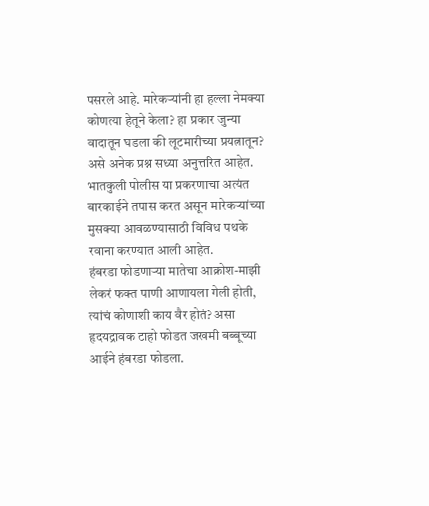पसरले आहे. मारेकर्‍यांनी हा हल्ला नेमक्या कोणत्या हेतूने केला? हा प्रकार जुन्या वादातून घडला की लूटमारीच्या प्रयत्नातून? असे अनेक प्रश्न सध्या अनुत्तरित आहेत. भातकुली पोलीस या प्रकरणाचा अत्यंत बारकाईने तपास करत असून मारेकर्‍यांच्या मुसक्या आवळण्यासाठी विविध पथके रवाना करण्यात आली आहेत.
हंबरडा फोडणार्‍या मातेचा आक्रोश-माझी लेकरं फक्त पाणी आणायला गेली होती, त्यांचं कोणाशी काय वैर होतं? असा हृदयद्रावक टाहो फोडत जखमी बब्बूच्या आईने हंबरडा फोडला.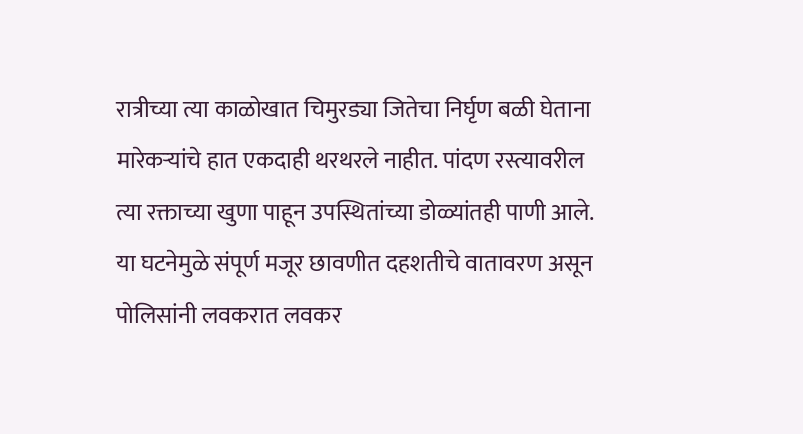रात्रीच्या त्या काळोखात चिमुरड्या जितेचा निर्घृण बळी घेताना मारेकर्‍यांचे हात एकदाही थरथरले नाहीत. पांदण रस्त्यावरील त्या रक्ताच्या खुणा पाहून उपस्थितांच्या डोळ्यांतही पाणी आले. या घटनेमुळे संपूर्ण मजूर छावणीत दहशतीचे वातावरण असून पोलिसांनी लवकरात लवकर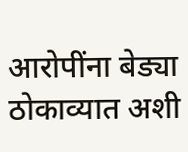आरोपींना बेड्या ठोकाव्यात अशी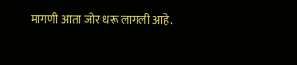मागणी आता जोर धरू लागली आहे.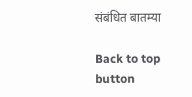संबंधित बातम्या

Back to top button